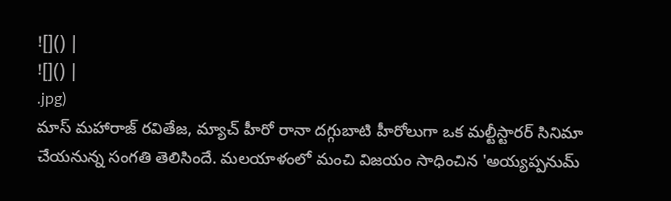![]() |
![]() |
.jpg)
మాస్ మహారాజ్ రవితేజ, మ్యాచ్ హీరో రానా దగ్గుబాటి హీరోలుగా ఒక మల్టీస్టారర్ సినిమా చేయనున్న సంగతి తెలిసిందే. మలయాళంలో మంచి విజయం సాధించిన 'అయ్యప్పనుమ్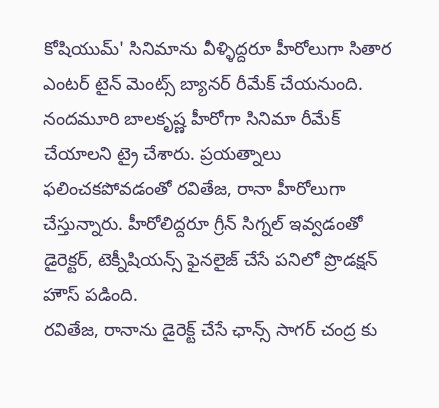కోషియుమ్' సినిమాను వీళ్ళిద్దరూ హీరోలుగా సితార ఎంటర్ టైన్ మెంట్స్ బ్యానర్ రీమేక్ చేయనుంది. నందమూరి బాలకృష్ణ హీరోగా సినిమా రీమేక్ చేయాలని ట్రై చేశారు. ప్రయత్నాలు ఫలించకపోవడంతో రవితేజ, రానా హీరోలుగా చేస్తున్నారు. హీరోలిద్దరూ గ్రీన్ సిగ్నల్ ఇవ్వడంతో డైరెక్టర్, టెక్నీషియన్స్ ఫైనలైజ్ చేసే పనిలో ప్రొడక్షన్ హౌస్ పడింది.
రవితేజ, రానాను డైరెక్ట్ చేసే ఛాన్స్ సాగర్ చంద్ర కు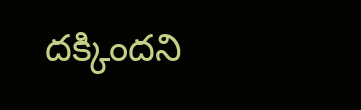దక్కిందని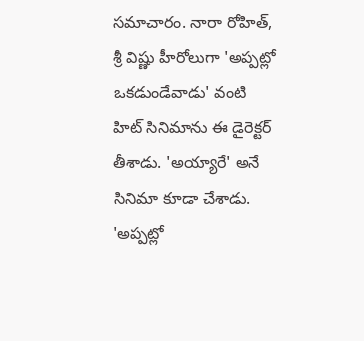సమాచారం. నారా రోహిత్, శ్రీ విష్ణు హీరోలుగా 'అప్పట్లో ఒకడుండేవాడు' వంటి హిట్ సినిమాను ఈ డైరెక్టర్ తీశాడు. 'అయ్యారే' అనే సినిమా కూడా చేశాడు. 'అప్పట్లో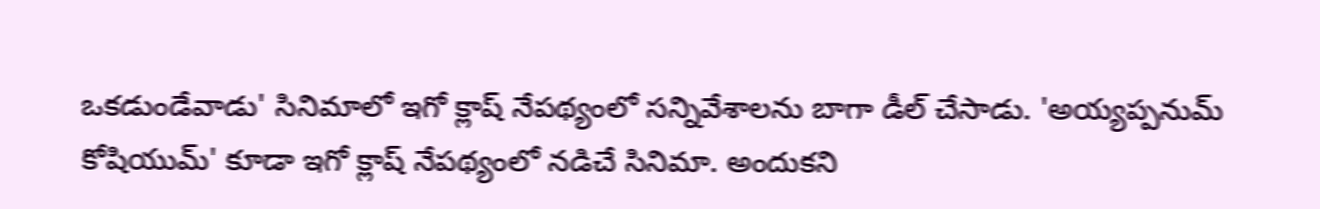ఒకడుండేవాడు' సినిమాలో ఇగో క్లాష్ నేపథ్యంలో సన్నివేశాలను బాగా డీల్ చేసాడు. 'అయ్యప్పనుమ్ కోషియుమ్' కూడా ఇగో క్లాష్ నేపథ్యంలో నడిచే సినిమా. అందుకని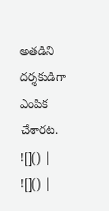అతడిని దర్శకుడిగా ఎంపిక చేశారట.
![]() |
![]() |